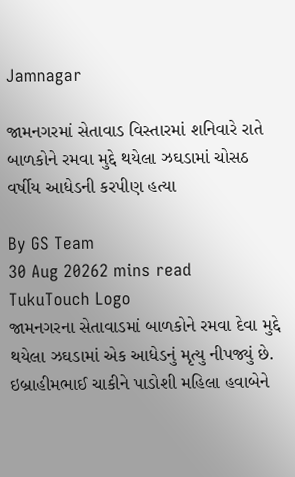Jamnagar

જામનગરમાં સેતાવાડ વિસ્તારમાં શનિવારે રાતે બાળકોને રમવા મુદ્દે થયેલા ઝઘડામાં ચોસઠ વર્ષીય આધેડની કરપીણ હત્યા

By GS Team
30 Aug 20262 mins read
TukuTouch Logo
જામનગરના સેતાવાડમાં બાળકોને રમવા દેવા મુદ્દે થયેલા ઝઘડામાં એક આધેડનું મૃત્યુ નીપજ્યું છે. ઇબ્રાહીમભાઈ ચાકીને પાડોશી મહિલા હવાબેને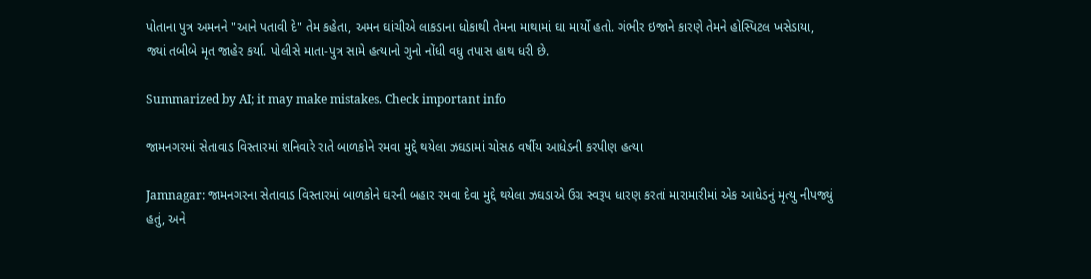પોતાના પુત્ર અમનને "આને પતાવી દે" તેમ કહેતા, અમન ઘાંચીએ લાકડાના ધોકાથી તેમના માથામાં ઘા માર્યો હતો. ગંભીર ઇજાને કારણે તેમને હોસ્પિટલ ખસેડાયા, જ્યાં તબીબે મૃત જાહેર કર્યા. પોલીસે માતા-પુત્ર સામે હત્યાનો ગુનો નોંધી વધુ તપાસ હાથ ધરી છે.

Summarized by AI; it may make mistakes. Check important info

જામનગરમાં સેતાવાડ વિસ્તારમાં શનિવારે રાતે બાળકોને રમવા મુદ્દે થયેલા ઝઘડામાં ચોસઠ વર્ષીય આધેડની કરપીણ હત્યા

Jamnagar: જામનગરના સેતાવાડ વિસ્તારમાં બાળકોને ઘરની બહાર રમવા દેવા મુદ્દે થયેલા ઝઘડાએ ઉગ્ર સ્વરૂપ ધારણ કરતાં મારામારીમાં એક આધેડનું મૃત્યુ નીપજ્યું હતું, અને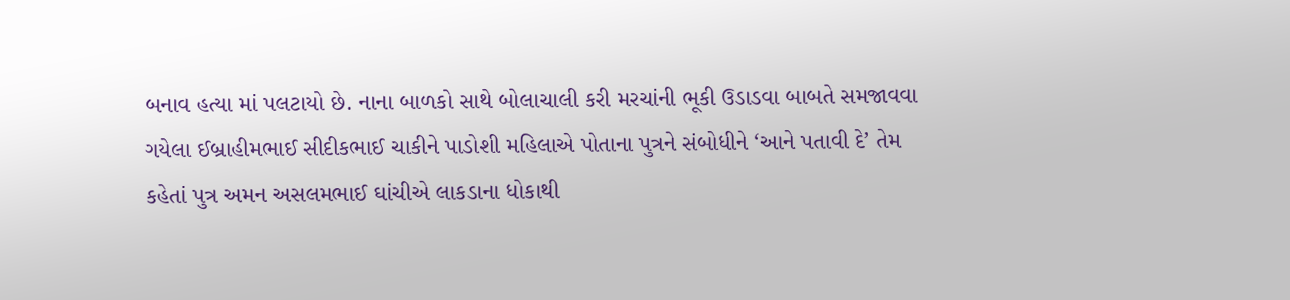બનાવ હત્યા માં પલટાયો છે. નાના બાળકો સાથે બોલાચાલી કરી મરચાંની ભૂકી ઉડાડવા બાબતે સમજાવવા ગયેલા ઈબ્રાહીમભાઈ સીદીકભાઈ ચાકીને પાડોશી મહિલાએ પોતાના પુત્રને સંબોધીને ‘આને પતાવી દે’ તેમ કહેતાં પુત્ર અમન અસલમભાઈ ઘાંચીએ લાકડાના ધોકાથી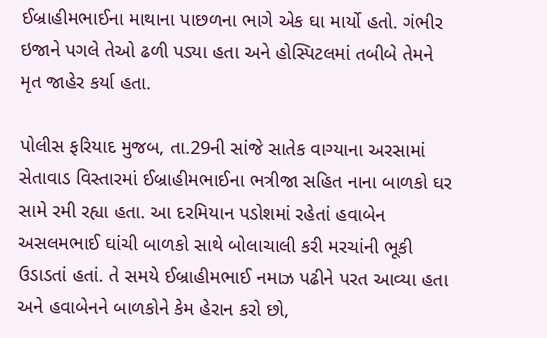ઈબ્રાહીમભાઈના માથાના પાછળના ભાગે એક ઘા માર્યો હતો. ગંભીર ઇજાને પગલે તેઓ ઢળી પડ્યા હતા અને હોસ્પિટલમાં તબીબે તેમને મૃત જાહેર કર્યા હતા.

પોલીસ ફરિયાદ મુજબ, તા.29ની સાંજે સાતેક વાગ્યાના અરસામાં સેતાવાડ વિસ્તારમાં ઈબ્રાહીમભાઈના ભત્રીજા સહિત નાના બાળકો ઘર સામે રમી રહ્યા હતા. આ દરમિયાન પડોશમાં રહેતાં હવાબેન અસલમભાઈ ઘાંચી બાળકો સાથે બોલાચાલી કરી મરચાંની ભૂકી ઉડાડતાં હતાં. તે સમયે ઈબ્રાહીમભાઈ નમાઝ પઢીને પરત આવ્યા હતા અને હવાબેનને બાળકોને કેમ હેરાન કરો છો,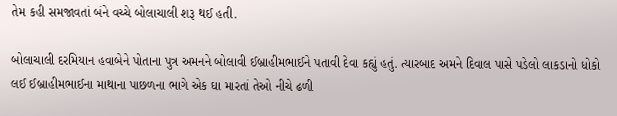તેમ કહી સમજાવતાં બંને વચ્ચે બોલાચાલી શરૂ થઈ હતી.

બોલાચાલી દરમિયાન હવાબેને પોતાના પુત્ર અમનને બોલાવી ઈબ્રાહીમભાઈને પતાવી દેવા કહ્યું હતું. ત્યારબાદ અમને દિવાલ પાસે પડેલો લાકડાનો ધોકો લઈ ઈબ્રાહીમભાઈના માથાના પાછળના ભાગે એક ઘા મારતાં તેઓ નીચે ઢળી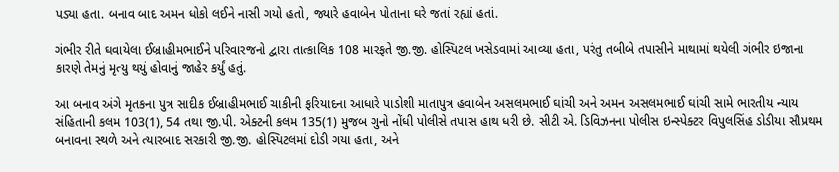પડ્યા હતા. બનાવ બાદ અમન ધોકો લઈને નાસી ગયો હતો, જ્યારે હવાબેન પોતાના ઘરે જતાં રહ્યાં હતાં.

ગંભીર રીતે ઘવાયેલા ઈબ્રાહીમભાઈને પરિવારજનો દ્વારા તાત્કાલિક 108 મારફતે જી.જી. હોસ્પિટલ ખસેડવામાં આવ્યા હતા, પરંતુ તબીબે તપાસીને માથામાં થયેલી ગંભીર ઇજાના કારણે તેમનું મૃત્યુ થયું હોવાનું જાહેર કર્યું હતું.

આ બનાવ અંગે મૃતકના પુત્ર સાદીક ઈબ્રાહીમભાઈ ચાકીની ફરિયાદના આધારે પાડોશી માતાપુત્ર હવાબેન અસલમભાઈ ઘાંચી અને અમન અસલમભાઈ ઘાંચી સામે ભારતીય ન્યાય સંહિતાની કલમ 103(1), 54 તથા જી.પી. એક્ટની કલમ 135(1) મુજબ ગુનો નોંધી પોલીસે તપાસ હાથ ધરી છે. સીટી એ. ડિવિઝનના પોલીસ ઇન્સ્પેક્ટર વિપુલસિંહ ડોડીયા સૌપ્રથમ બનાવના સ્થળે અને ત્યારબાદ સરકારી જી.જી. હોસ્પિટલમાં દોડી ગયા હતા, અને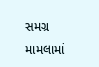સમગ્ર મામલામાં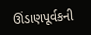ઊંડાણપૂર્વકની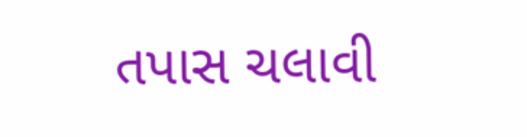તપાસ ચલાવી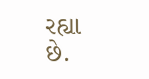રહ્યા છે.